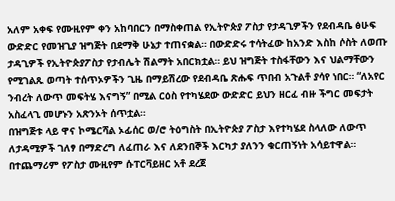አለም አቀፍ የሙዚየም ቀን አከባበርን በማስቀጠል የኢትዮጵያ ፖስታ የታዳጊዎችን የደብዳቤ ፅሁፍ ውድድር የመዝጊያ ዝግጅት በደማቅ ሁኔታ ተጠናቋል። በውድድሩ ተሳትፈው ከአንድ እስከ ሶስት ለወጡ ታዳጊዎች የኢትዮጵያፖስታ የታብሌት ሽልማት አበርክቷል። ይህ ዝግጅት ተስፋቸውን እና ህልማቸውን የሚገልጹ ወጣት ተሰጥኦዎችን ጊዜ በማይሽረው የደብዳቤ ጽሑፍ ጥበብ አጉልቶ ያሳየ ነበር። “ለአየር ንብረት ለውጥ መፍትሄ እናግኝ” በሚል ርዕስ የተካሄደው ውድድር ይህን ዘርፈ ብዙ ችግር መፍታት አስፈላጊ መሆኑን አጽንኦት ሰጥቷል።
በዝግጅቱ ላይ ዋና ኮሜርሻል ኦፊሰር ወ/ሮ ትዕግስት በኢትዮጵያ ፖስታ እየተካሄደ ስላለው ለውጥ ለታዳሚዎች ገለፃ በማድረግ ለፈጠራ እና ለደንበኞች እርካታ ያለንን ቁርጠኝነት አሳይተዋል። በተጨማሪም የፖስታ ሙዚየም ሱፐርቫይዘር አቶ ደረጀ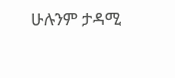ሁሉንም ታዳሚ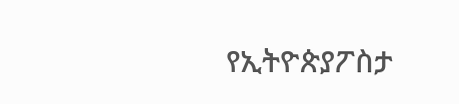የኢትዮጵያፖስታ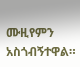ሙዚየምን አስጎብኝተዋል።